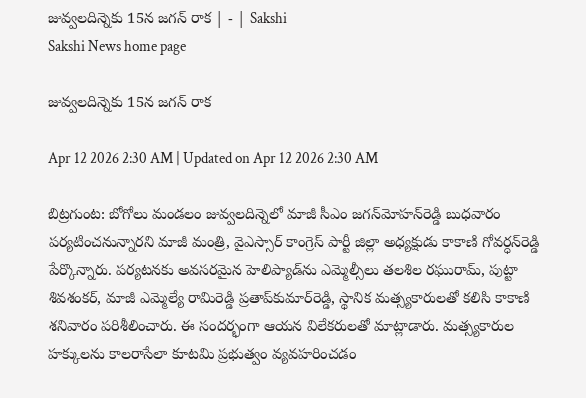జువ్వలదిన్నెకు 15న జగన్‌ రాక | - | Sakshi
Sakshi News home page

జువ్వలదిన్నెకు 15న జగన్‌ రాక

Apr 12 2026 2:30 AM | Updated on Apr 12 2026 2:30 AM

బిట్రగుంట: బోగోలు మండలం జువ్వలదిన్నెలో మాజీ సీఎం జగన్‌మోహన్‌రెడ్డి బుధవారం పర్యటించనున్నారని మాజీ మంత్రి, వైఎస్సార్‌ కాంగ్రెస్‌ పార్టీ జిల్లా అధ్యక్షుడు కాకాణి గోవర్ధన్‌రెడ్డి పేర్కొన్నారు. పర్యటనకు అవసరమైన హెలిప్యాడ్‌ను ఎమ్మెల్సీలు తలశిల రఘురామ్‌, పుట్టా శివశంకర్‌, మాజీ ఎమ్మెల్యే రామిరెడ్డి ప్రతాప్‌కుమార్‌రెడ్డి, స్థానిక మత్స్యకారులతో కలిసి కాకాణి శనివారం పరిశీలించారు. ఈ సందర్భంగా ఆయన విలేకరులతో మాట్లాడారు. మత్స్యకారుల హక్కులను కాలరాసేలా కూటమి ప్రభుత్వం వ్యవహరించడం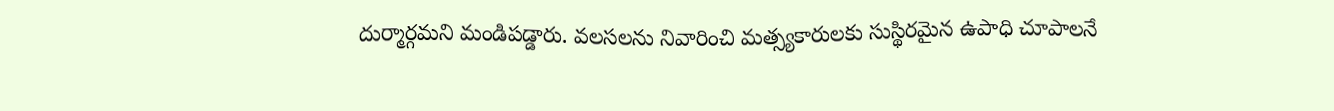దుర్మార్గమని మండిపడ్డారు. వలసలను నివారించి మత్స్యకారులకు సుస్థిరమైన ఉపాధి చూపాలనే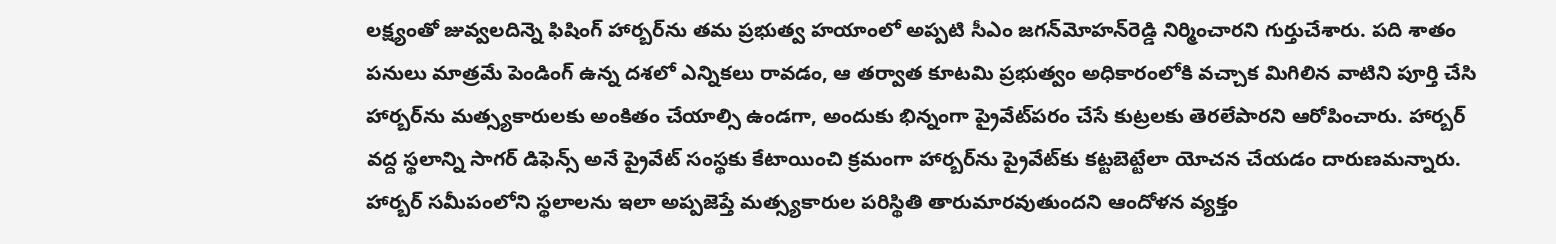లక్ష్యంతో జువ్వలదిన్నె ఫిషింగ్‌ హార్బర్‌ను తమ ప్రభుత్వ హయాంలో అప్పటి సీఎం జగన్‌మోహన్‌రెడ్డి నిర్మించారని గుర్తుచేశారు. పది శాతం పనులు మాత్రమే పెండింగ్‌ ఉన్న దశలో ఎన్నికలు రావడం, ఆ తర్వాత కూటమి ప్రభుత్వం అధికారంలోకి వచ్చాక మిగిలిన వాటిని పూర్తి చేసి హార్బర్‌ను మత్స్యకారులకు అంకితం చేయాల్సి ఉండగా, అందుకు భిన్నంగా ప్రైవేట్‌పరం చేసే కుట్రలకు తెరలేపారని ఆరోపించారు. హార్బర్‌ వద్ద స్థలాన్ని సాగర్‌ డిఫెన్స్‌ అనే ప్రైవేట్‌ సంస్థకు కేటాయించి క్రమంగా హార్బర్‌ను ప్రైవేట్‌కు కట్టబెట్టేలా యోచన చేయడం దారుణమన్నారు. హార్బర్‌ సమీపంలోని స్థలాలను ఇలా అప్పజెప్తే మత్స్యకారుల పరిస్థితి తారుమారవుతుందని ఆందోళన వ్యక్తం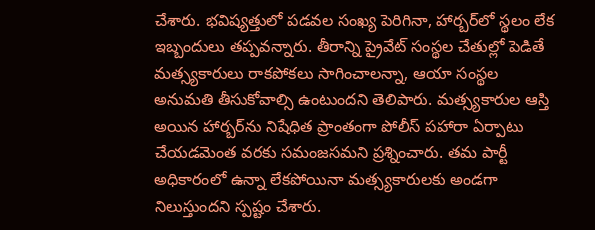చేశారు. భవిష్యత్తులో పడవల సంఖ్య పెరిగినా, హార్బర్‌లో స్థలం లేక ఇబ్బందులు తప్పవన్నారు. తీరాన్ని ప్రైవేట్‌ సంస్థల చేతుల్లో పెడితే మత్స్యకారులు రాకపోకలు సాగించాలన్నా, ఆయా సంస్థల అనుమతి తీసుకోవాల్సి ఉంటుందని తెలిపారు. మత్స్యకారుల ఆస్తి అయిన హార్బర్‌ను నిషేధిత ప్రాంతంగా పోలీస్‌ పహారా ఏర్పాటు చేయడమెంత వరకు సమంజసమని ప్రశ్నించారు. తమ పార్టీ అధికారంలో ఉన్నా లేకపోయినా మత్స్యకారులకు అండగా నిలుస్తుందని స్పష్టం చేశారు.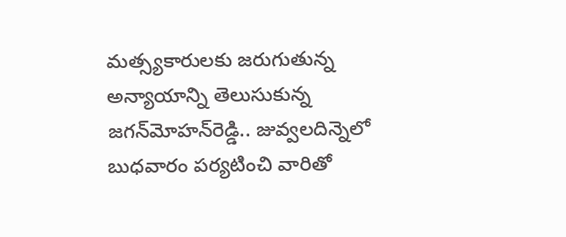మత్స్యకారులకు జరుగుతున్న అన్యాయాన్ని తెలుసుకున్న జగన్‌మోహన్‌రెడ్డి.. జువ్వలదిన్నెలో బుధవారం పర్యటించి వారితో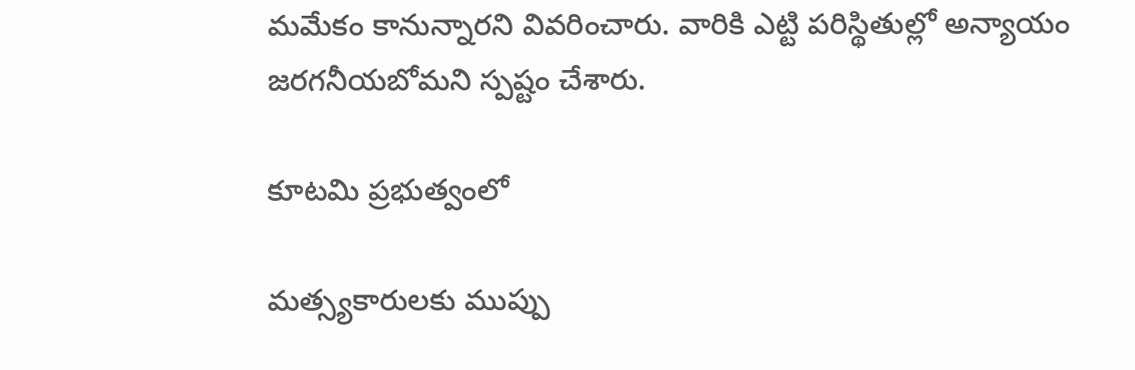మమేకం కానున్నారని వివరించారు. వారికి ఎట్టి పరిస్థితుల్లో అన్యాయం జరగనీయబోమని స్పష్టం చేశారు.

కూటమి ప్రభుత్వంలో

మత్స్యకారులకు ముప్పు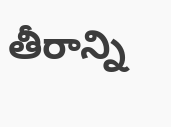తీరాన్ని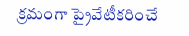క్రమంగా ప్రైవేటీకరించే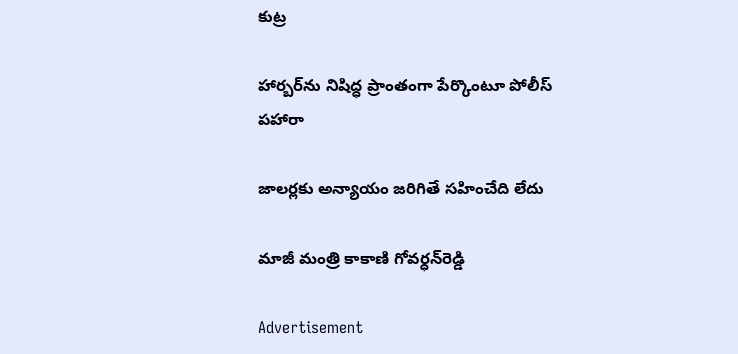కుట్ర

హార్బర్‌ను నిషిద్ధ ప్రాంతంగా పేర్కొంటూ పోలీస్‌ పహారా

జాలర్లకు అన్యాయం జరిగితే సహించేది లేదు

మాజీ మంత్రి కాకాణి గోవర్ధన్‌రెడ్డి

Advertisement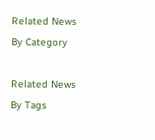Related News By Category

Related News By Tags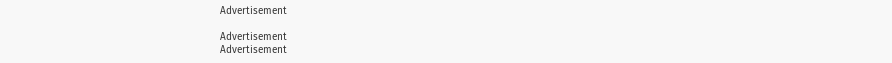Advertisement

Advertisement
Advertisement